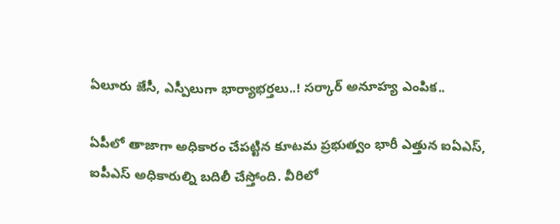ఏలూరు జేసీ, ఎస్పీలుగా భార్యాభర్తలు..! సర్కార్ అనూహ్య ఎంపిక..

ఏపీలో తాజాగా అధికారం చేపట్టిన కూటమ ప్రభుత్వం భారీ ఎత్తున ఐఏఎస్, ఐపీఎస్ అధికారుల్ని బదిలీ చేస్తోంది. వీరిలో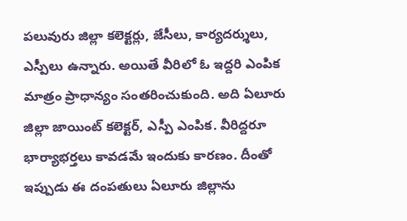పలువురు జిల్లా కలెక్టర్లు, జేసీలు, కార్యదర్శులు, ఎస్పీలు ఉన్నారు. అయితే వీరిలో ఓ ఇద్దరి ఎంపిక మాత్రం ప్రాధాన్యం సంతరించుకుంది. అది ఏలూరు జిల్లా జాయింట్ కలెక్టర్, ఎస్పీ ఎంపిక. వీరిద్దరూ భార్యాభర్తలు కావడమే ఇందుకు కారణం. దీంతో ఇప్పుడు ఈ దంపతులు ఏలూరు జిల్లాను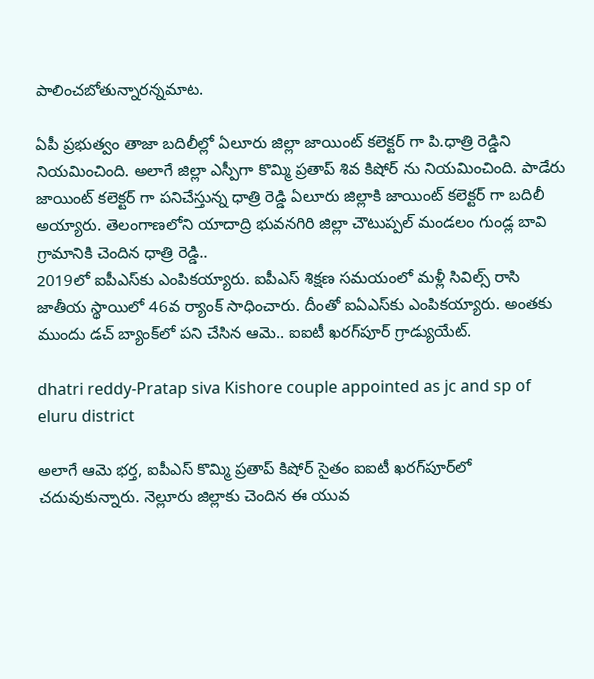పాలించబోతున్నారన్నమాట.

ఏపీ ప్రభుత్వం తాజా బదిలీల్లో ఏలూరు జిల్లా జాయింట్ కలెక్టర్ గా పి.ధాత్రి రెడ్డిని నియమించింది. అలాగే జిల్లా ఎస్పీగా కొమ్మి ప్రతాప్ శివ కిషోర్ ను నియమించింది. పాడేరు జాయింట్ కలెక్టర్ గా పనిచేస్తున్న ధాత్రి రెడ్డి ఏలూరు జిల్లాకి జాయింట్ కలెక్టర్ గా బదిలీ అయ్యారు. తెలంగాణలోని యాదాద్రి భువనగిరి జిల్లా చౌటుప్పల్ మండలం గుండ్ల బావి గ్రామానికి చెందిన ధాత్రి రెడ్డి..
2019లో ఐపీఎస్‌కు ఎంపికయ్యారు. ఐపీఎస్ శిక్షణ సమయంలో మళ్లీ సివిల్స్ రాసి జాతీయ స్థాయిలో 46వ ర్యాంక్ సాధించారు. దీంతో ఐఏఎస్‌కు ఎంపికయ్యారు. అంతకు ముందు డచ్ బ్యాంక్‌లో పని చేసిన ఆమె.. ఐఐటీ ఖరగ్‌పూర్‌ గ్రాడ్యుయేట్.

dhatri reddy-Pratap siva Kishore couple appointed as jc and sp of eluru district

అలాగే ఆమె భర్త, ఐపీఎస్ కొమ్మి ప్రతాప్ కిషోర్ సైతం ఐఐటీ ఖరగ్‌పూర్‌లో చదువుకున్నారు. నెల్లూరు జిల్లాకు చెందిన ఈ యువ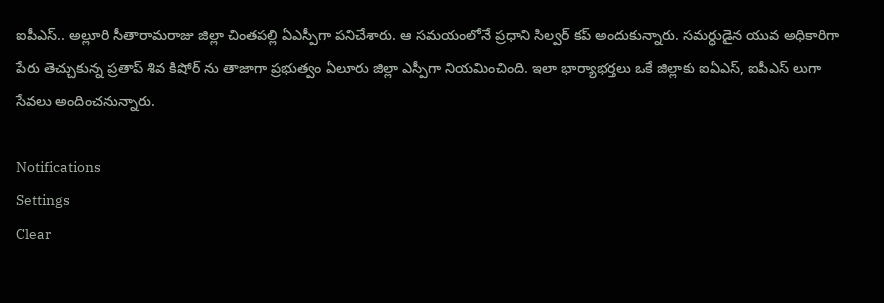ఐపీఎస్.. అల్లూరి సీతారామరాజు జిల్లా చింతపల్లి ఏఎస్పీగా పనిచేశారు. ఆ సమయంలోనే ప్రధాని సిల్వర్ కప్ అందుకున్నారు. సమర్ధుడైన యువ అధికారిగా పేరు తెచ్చుకున్న ప్రతాప్ శివ కిషోర్ ను తాజాగా ప్రభుత్వం ఏలూరు జిల్లా ఎస్పీగా నియమించింది. ఇలా భార్యాభర్తలు ఒకే జిల్లాకు ఐఏఎస్, ఐపీఎస్ లుగా సేవలు అందించనున్నారు.

Notifications
Settings
Clear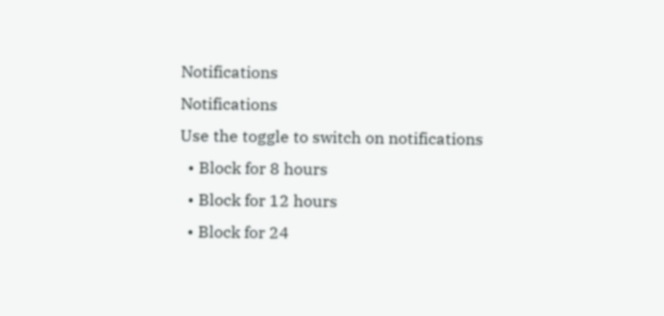Notifications
Notifications
Use the toggle to switch on notifications
  • Block for 8 hours
  • Block for 12 hours
  • Block for 24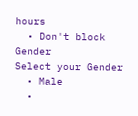hours
  • Don't block
Gender
Select your Gender
  • Male
  •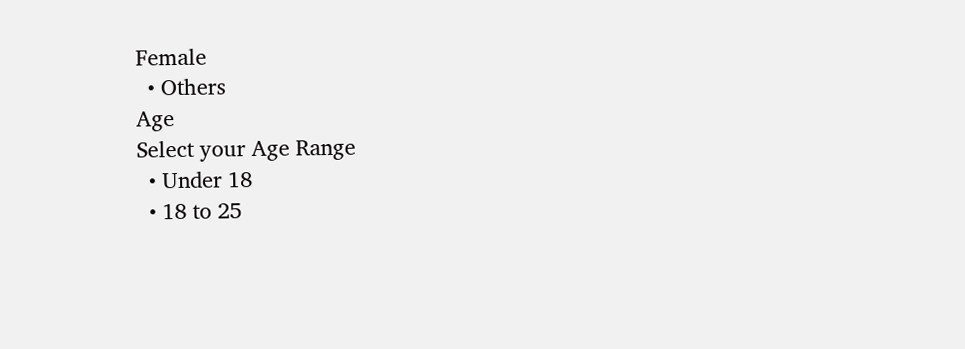Female
  • Others
Age
Select your Age Range
  • Under 18
  • 18 to 25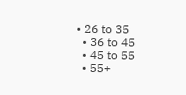• 26 to 35
  • 36 to 45
  • 45 to 55
  • 55+